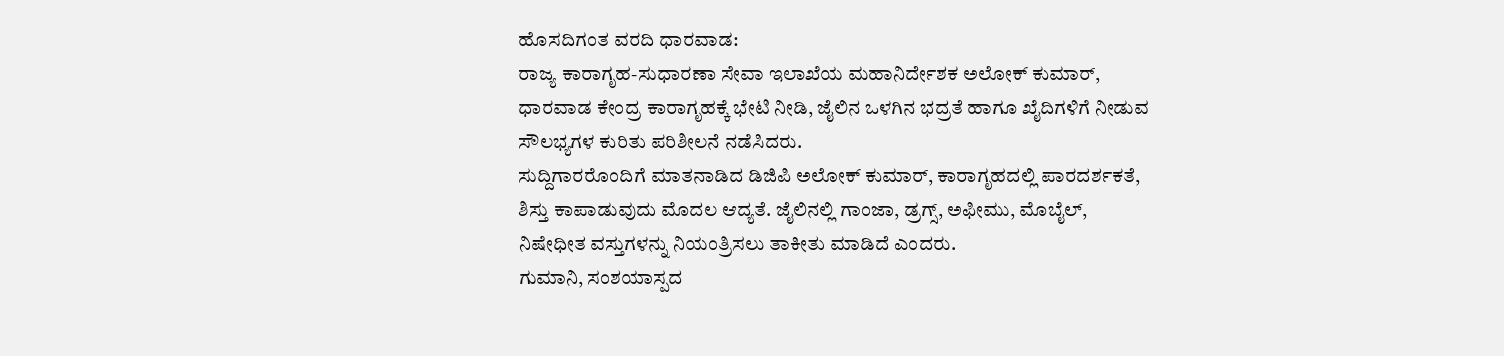ಹೊಸದಿಗಂತ ವರದಿ ಧಾರವಾಡ:
ರಾಜ್ಯ ಕಾರಾಗೃಹ-ಸುಧಾರಣಾ ಸೇವಾ ಇಲಾಖೆಯ ಮಹಾನಿರ್ದೇಶಕ ಅಲೋಕ್ ಕುಮಾರ್, ಧಾರವಾಡ ಕೇಂದ್ರ ಕಾರಾಗೃಹಕ್ಕೆ ಭೇಟಿ ನೀಡಿ, ಜೈಲಿನ ಒಳಗಿನ ಭದ್ರತೆ ಹಾಗೂ ಖೈದಿಗಳಿಗೆ ನೀಡುವ ಸೌಲಭ್ಯಗಳ ಕುರಿತು ಪರಿಶೀಲನೆ ನಡೆಸಿದರು.
ಸುದ್ದಿಗಾರರೊಂದಿಗೆ ಮಾತನಾಡಿದ ಡಿಜಿಪಿ ಅಲೋಕ್ ಕುಮಾರ್, ಕಾರಾಗೃಹದಲ್ಲಿ ಪಾರದರ್ಶಕತೆ, ಶಿಸ್ತು ಕಾಪಾಡುವುದು ಮೊದಲ ಆದ್ಯತೆ. ಜೈಲಿನಲ್ಲಿ ಗಾಂಜಾ, ಡ್ರಗ್ಸ್, ಅಫೀಮು, ಮೊಬೈಲ್, ನಿಷೇಧೀತ ವಸ್ತುಗಳನ್ನು ನಿಯಂತ್ರಿಸಲು ತಾಕೀತು ಮಾಡಿದೆ ಎಂದರು.
ಗುಮಾನಿ, ಸಂಶಯಾಸ್ಪದ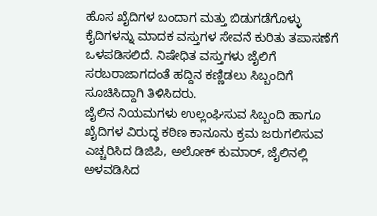ಹೊಸ ಖೈದಿಗಳ ಬಂದಾಗ ಮತ್ತು ಬಿಡುಗಡೆಗೊಳ್ಳು ಕೈದಿಗಳನ್ನು ಮಾದಕ ವಸ್ತುಗಳ ಸೇವನೆ ಕುರಿತು ತಪಾಸಣೆಗೆ ಒಳಪಡಿಸಲಿದೆ. ನಿಷೇಧಿತ ವಸ್ತುಗಳು ಜೈಲಿಗೆ ಸರಬರಾಜಾಗದಂತೆ ಹದ್ದಿನ ಕಣ್ಣಿಡಲು ಸಿಬ್ಬಂದಿಗೆ ಸೂಚಿಸಿದ್ದಾಗಿ ತಿಳಿಸಿದರು.
ಜೈಲಿನ ನಿಯಮಗಳು ಉಲ್ಲಂಘಿಸುವ ಸಿಬ್ಬಂದಿ ಹಾಗೂ ಖೈದಿಗಳ ವಿರುದ್ಧ ಕಠಿಣ ಕಾನೂನು ಕ್ರಮ ಜರುಗಲಿಸುವ ಎಚ್ಚರಿಸಿದ ಡಿಜಿಪಿ, ಅಲೋಕ್ ಕುಮಾರ್, ಜೈಲಿನಲ್ಲಿ ಅಳವಡಿಸಿದ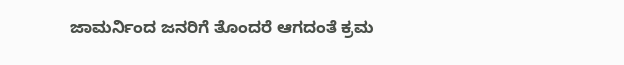ಜಾಮರ್ನಿಂದ ಜನರಿಗೆ ತೊಂದರೆ ಆಗದಂತೆ ಕ್ರಮ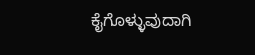ಕೈಗೊಳ್ಳುವುದಾಗಿ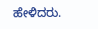ಹೇಳಿದರು.